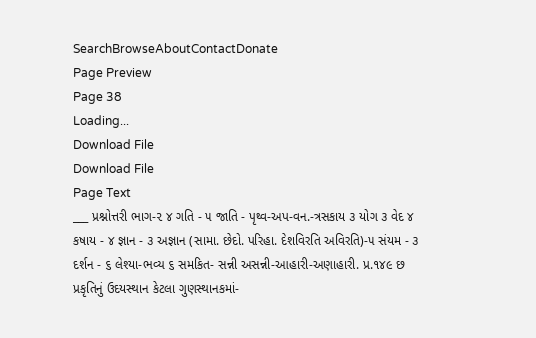SearchBrowseAboutContactDonate
Page Preview
Page 38
Loading...
Download File
Download File
Page Text
___ પ્રશ્નોત્તરી ભાગ-૨ ૪ ગતિ - ૫ જાતિ - પૃથ્વ-અપ-વન.-ત્રસકાય ૩ યોગ ૩ વેદ ૪ કષાય - ૪ જ્ઞાન - ૩ અજ્ઞાન (સામા. છેદો. પરિહા. દેશવિરતિ અવિરતિ)-૫ સંયમ - ૩ દર્શન - ૬ લેશ્યા-ભવ્ય ૬ સમકિત- સન્ની અસન્ની-આહારી-અણાહારી. પ્ર.૧૪૯ છ પ્રકૃતિનું ઉદયસ્થાન કેટલા ગુણસ્થાનકમાં-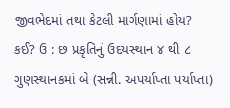જીવભેદમાં તથા કેટલી માર્ગણામાં હોય? કઈ? ઉ : છ પ્રકૃતિનું ઉદયસ્થાન ૪ થી ૮ ગુણસ્થાનકમાં બે (સન્ની. અપર્યાપ્તા પર્યાપ્તા)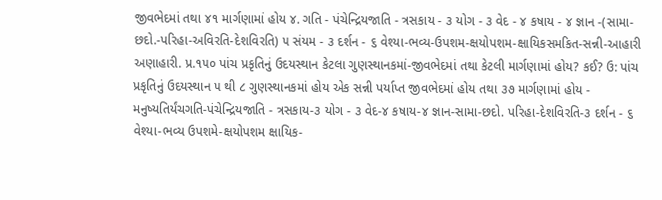જીવભેદમાં તથા ૪૧ માર્ગણામાં હોય ૪. ગતિ - પંચેન્દ્રિયજાતિ - ત્રસકાય - ૩ યોગ - ૩ વેદ - ૪ કષાય - ૪ જ્ઞાન -(સામા-છદો.-પરિહા-અવિરતિ-દેશવિરતિ) ૫ સંયમ - ૩ દર્શન - ૬ વેશ્યા-ભવ્ય-ઉપશમ-ક્ષયોપશમ-ક્ષાયિકસમકિત-સન્ની-આહારી અણાહારી. પ્ર.૧૫૦ પાંચ પ્રકૃતિનું ઉદયસ્થાન કેટલા ગુણસ્થાનકમાં-જીવભેદમાં તથા કેટલી માર્ગણામાં હોય? કઈ? ઉ: પાંચ પ્રકૃતિનું ઉદયસ્થાન ૫ થી ૮ ગુણસ્થાનકમાં હોય એક સન્ની પર્યાપ્ત જીવભેદમાં હોય તથા ૩૭ માર્ગણામાં હોય - મનુષ્યતિર્યંચગતિ-પંચેન્દ્રિયજાતિ - ત્રસકાય-૩ યોગ - ૩ વેદ-૪ કષાય-૪ જ્ઞાન-સામા-છદો. પરિહા-દેશવિરતિ-૩ દર્શન - ૬ વેશ્યા-ભવ્ય ઉપશમે-ક્ષયોપશમ ક્ષાયિક-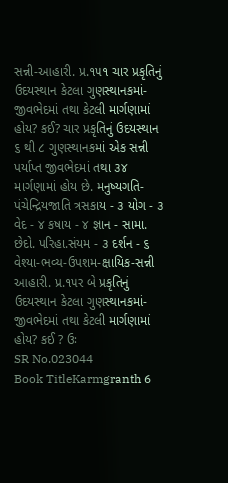સન્ની-આહારી. પ્ર.૧૫૧ ચાર પ્રકૃતિનું ઉદયસ્થાન કેટલા ગુણસ્થાનકમાં-જીવભેદમાં તથા કેટલી માર્ગણામાં હોય? કઈ? ચાર પ્રકૃતિનું ઉદયસ્થાન ૬ થી ૮ ગુણસ્થાનકમાં એક સન્ની પર્યાપ્ત જીવભેદમાં તથા ૩૪ માર્ગણામાં હોય છે. મનુષ્યગતિ-પંચેન્દ્રિયજાતિ ત્રસકાય - ૩ યોગ - ૩ વેદ - ૪ કષાય - ૪ જ્ઞાન - સામા. છેદો. પરિહા.સંયમ - ૩ દર્શન - ૬ વેશ્યા-ભવ્ય-ઉપશમ-ક્ષાયિક-સન્ની આહારી. પ્ર.૧૫ર બે પ્રકૃતિનું ઉદયસ્થાન કેટલા ગુણસ્થાનકમાં-જીવભેદમાં તથા કેટલી માર્ગણામાં હોય? કઈ ? ઉઃ
SR No.023044
Book TitleKarmgranth 6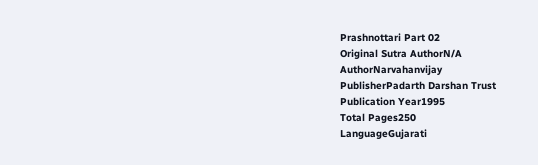Prashnottari Part 02
Original Sutra AuthorN/A
AuthorNarvahanvijay
PublisherPadarth Darshan Trust
Publication Year1995
Total Pages250
LanguageGujarati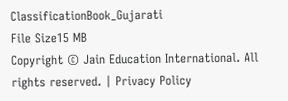ClassificationBook_Gujarati
File Size15 MB
Copyright © Jain Education International. All rights reserved. | Privacy Policy